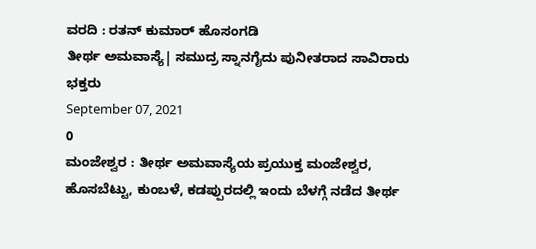ವರದಿ : ರತನ್ ಕುಮಾರ್ ಹೊಸಂಗಡಿ
ತೀರ್ಥ ಅಮವಾಸ್ಯೆ| ಸಮುದ್ರ ಸ್ನಾನಗೈದು ಪುನೀತರಾದ ಸಾವಿರಾರು ಭಕ್ತರು
September 07, 2021
0
ಮಂಜೇಶ್ವರ : ತೀರ್ಥ ಅಮವಾಸ್ಯೆಯ ಪ್ರಯುಕ್ತ ಮಂಜೇಶ್ವರ, ಹೊಸಬೆಟ್ಟು, ಕುಂಬಳೆ, ಕಡಪ್ಪುರದಲ್ಲಿ ಇಂದು ಬೆಳಗ್ಗೆ ನಡೆದ ತೀರ್ಥ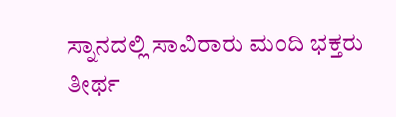ಸ್ನಾನದಲ್ಲಿ ಸಾವಿರಾರು ಮಂದಿ ಭಕ್ತರು ತೀರ್ಥ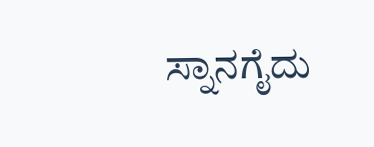ಸ್ನಾನಗೈದು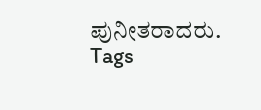ಪುನೀತರಾದರು.
Tags